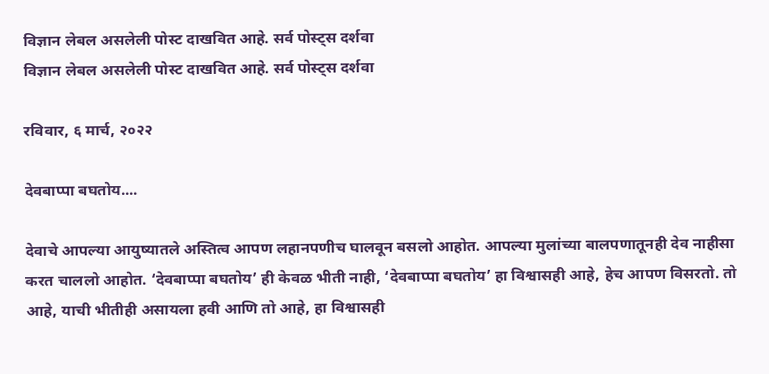विज्ञान लेबल असलेली पोस्ट दाखवित आहे. सर्व पोस्ट्‍स दर्शवा
विज्ञान लेबल असलेली पोस्ट दाखवित आहे. सर्व पोस्ट्‍स दर्शवा

रविवार, ६ मार्च, २०२२

देवबाप्पा बघतोय....

देवाचे आपल्या आयुष्यातले अस्तित्व आपण लहानपणीच घालवून बसलो आहोत. आपल्या मुलांच्या बालपणातूनही देव नाहीसा करत चाललो आहोत. ‘देवबाप्पा बघतोय’ ही केवळ भीती नाही, ‘देवबाप्पा बघतोय’ हा विश्वासही आहे, हेच आपण विसरतो. तो आहे, याची भीतीही असायला हवी आणि तो आहे, हा विश्वासही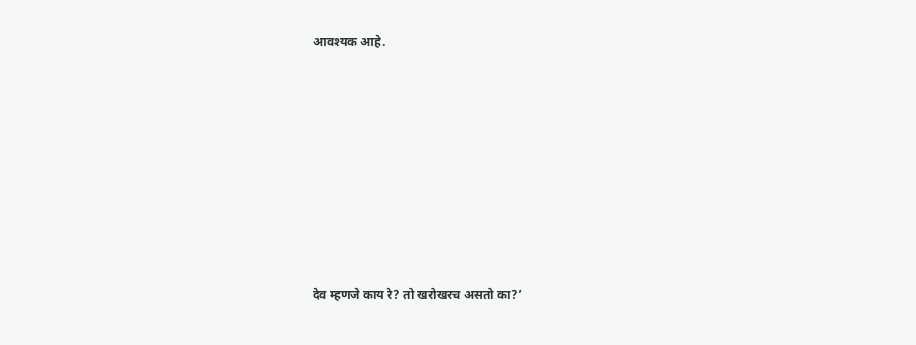आवश्यक आहे.










देव म्हणजे काय रे? तो खरोखरच असतो का?’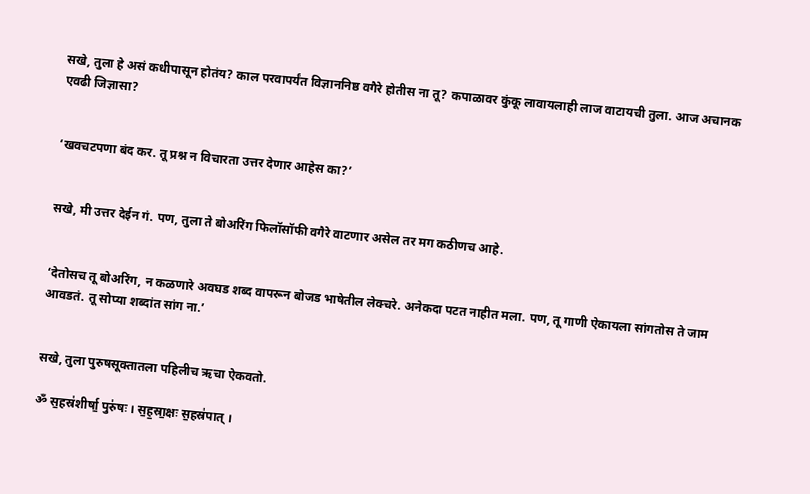सखे, तुला हे असं कधीपासून होतंय? काल परवापर्यंत विज्ञाननिष्ठ वगैरे होतीस ना तू? कपाळावर कुंकू लावायलाही लाज वाटायची तुला. आज अचानक एवढी जिज्ञासा?


‘खवचटपणा बंद कर. तू प्रश्न न विचारता उत्तर देणार आहेस का?’


सखे, मी उत्तर देईन गं. पण, तुला ते बोअरिंग फिलॉसॉफी वगैरे वाटणार असेल तर मग कठीणच आहे.


‘देतोसच तू बोअरिंग, न कळणारे अवघड शब्द वापरून बोजड भाषेतील लेक्चरे. अनेकदा पटत नाहीत मला. पण, तू गाणी ऐकायला सांगतोस ते जाम आवडतं. तू सोप्या शब्दांत सांग ना.’


सखे, तुला पुरुषसूक्तातला पहिलीच ऋचा ऐकवतो.

ॐ स॒हस्र॑शीर्षा॒ पुरु॑षः । स॒ह॒स्रा॒क्षः स॒हस्र॑पात् ।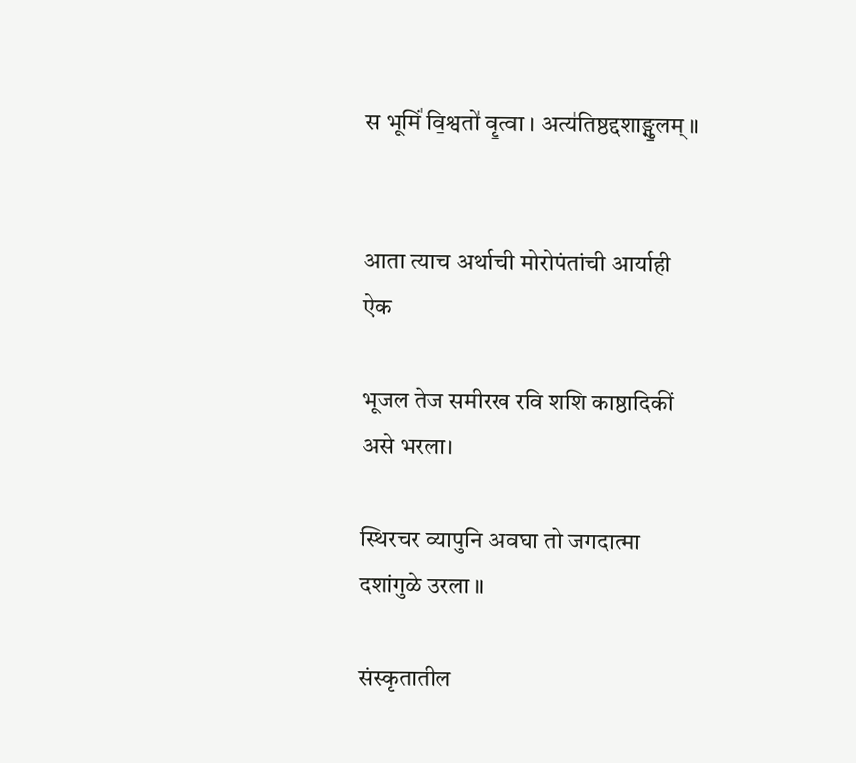स भूमिं॑ वि॒श्वतो॑ वृ॒त्वा । अत्य॑तिष्ठद्दशाङ्गु॒लम् ॥


आता त्याच अर्थाची मोरोपंतांची आर्याही ऐक

भूजल तेज समीरख रवि शशि काष्ठादिकीं असे भरला।

स्थिरचर व्यापुनि अवघा तो जगदात्मा दशांगुळे उरला ॥

संस्कृतातील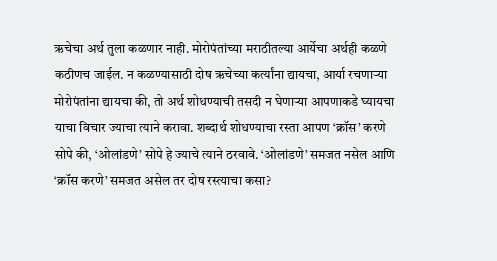ऋचेचा अर्थ तुला कळणार नाही. मोरोपंतांच्या मराठीतल्या आर्येचा अर्थही कळणे कठीणच जाईल. न कळण्यासाठी दोष ऋचेच्या कर्त्यांना द्यायचा, आर्या रचणार्‍या मोरोपंतांना द्यायचा की, तो अर्थ शोधण्याची तसदी न घेणार्‍या आपणाकडे घ्यायचा याचा विचार ज्याचा त्याने करावा. शब्दार्थ शोधण्याचा रस्ता आपण ‘क्रॉस’ करणे सोपे की, ‘ओलांडणे’ सोपे हे ज्याचे त्याने ठरवावे. ‘ओलांडणे’ समजत नसेल आणि ‘क्रॉस करणे’ समजत असेल तर दोष रस्त्याचा कसा?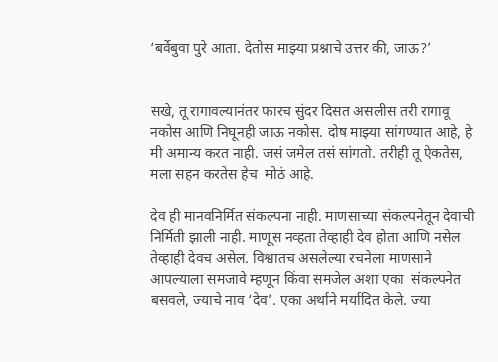‘बर्वेबुवा पुरे आता. देतोस माझ्या प्रश्नाचे उत्तर की, जाऊ?’


सखे, तू रागावल्यानंतर फारच सुंदर दिसत असलीस तरी रागावू नकोस आणि निघूनही जाऊ नकोस. दोष माझ्या सांगण्यात आहे, हे मी अमान्य करत नाही. जसं जमेल तसं सांगतो. तरीही तू ऐकतेस, मला सहन करतेस हेच  मोठं आहे.

देव ही मानवनिर्मित संकल्पना नाही. माणसाच्या संकल्पनेतून देवाची निर्मिती झाली नाही. माणूस नव्हता तेव्हाही देव होता आणि नसेल तेव्हाही देवच असेल. विश्वातच असलेल्या रचनेला माणसाने आपल्याला समजावे म्हणून किंवा समजेल अशा एका  संकल्पनेत बसवले, ज्याचे नाव ‘देव’. एका अर्थाने मर्यादित केले. ज्या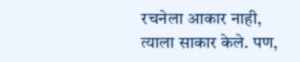रचनेला आकार नाही, त्याला साकार केले. पण,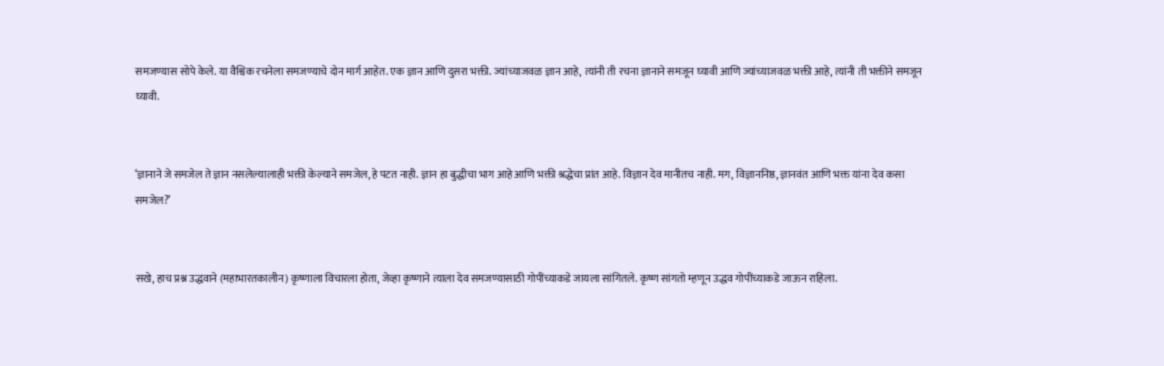समजण्यास सोपे केले. या वैश्विक रचनेला समजण्याचे दोन मार्ग आहेत. एक ज्ञान आणि दुसरा भक्ती. ज्यांच्याजवळ ज्ञान आहे, त्यांनी ती रचना ज्ञानाने समजून घ्यावी आणि ज्यांच्याजवळ भक्ती आहे, त्यांनी ती भक्तीने समजून घ्यावी.


‘ज्ञानाने जे समजेल ते ज्ञान नसलेल्यालाही भक्ती केल्याने समजेल, हे पटत नाही. ज्ञान हा बुद्धीचा भाग आहे आणि भक्ती श्रद्धेचा प्रांत आहे. विज्ञान देव मानीतच नाही. मग, विज्ञाननिष्ठ, ज्ञानवंत आणि भक्त यांना देव कसा समजेल?’


सखे, हाच प्रश्न उद्धवाने (महाभारतकालीन) कृष्णाला विचारला होता, जेव्हा कृष्णाने त्याला देव समजण्यासाठी गोपींच्याकडे जायला सांगितले. कृष्ण सांगतो म्हणून उद्धव गोपींच्याकडे जाऊन राहिला.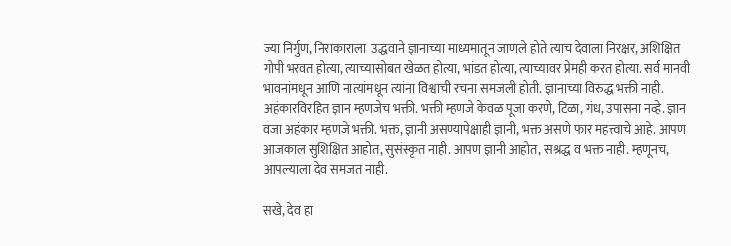ज्या निर्गुण, निराकाराला  उद्धवाने ज्ञानाच्या माध्यमातून जाणले होते त्याच देवाला निरक्षर, अशिक्षित गोपी भरवत होत्या, त्याच्यासोबत खेळत होत्या, भांडत होत्या, त्याच्यावर प्रेमही करत होत्या. सर्व मानवी भावनांमधून आणि नात्यांमधून त्यांना विश्वाची रचना समजली होती. ज्ञानाच्या विरुद्ध भक्ती नाही. अहंकारविरहित ज्ञान म्हणजेच भक्ती. भक्ती म्हणजे केवळ पूजा करणे, टिळा, गंध, उपासना नव्हे. ज्ञान वजा अहंकार म्हणजे भक्ती. भक्त, ज्ञानी असण्यापेक्षाही ज्ञानी, भक्त असणे फार महत्त्वाचे आहे. आपण आजकाल सुशिक्षित आहोत, सुसंस्कृत नाही. आपण ज्ञानी आहोत, सश्रद्ध व भक्त नाही. म्हणूनच, आपल्याला देव समजत नाही.

सखे, देव हा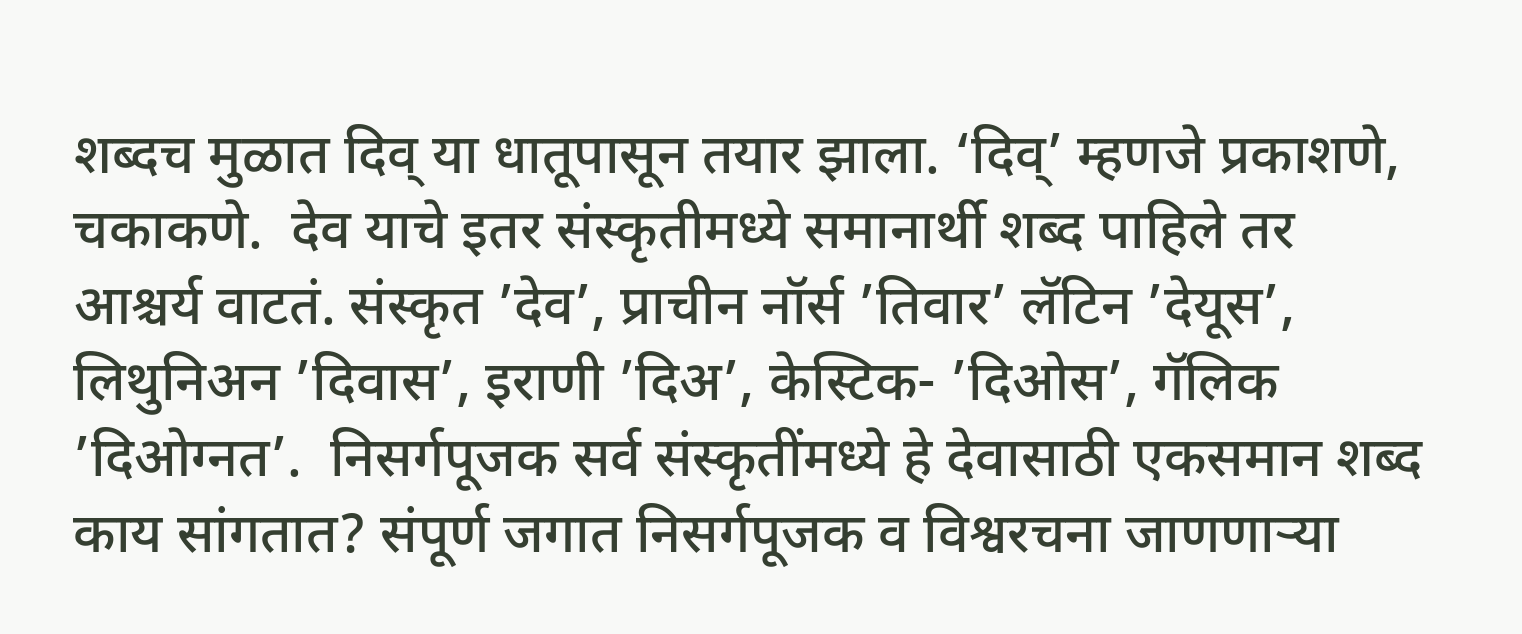शब्दच मुळात दिव् या धातूपासून तयार झाला. ‘दिव्’ म्हणजे प्रकाशणे, चकाकणे.  देव याचे इतर संस्कृतीमध्ये समानार्थी शब्द पाहिले तर आश्चर्य वाटतं. संस्कृत ’देव’, प्राचीन नॉर्स ’तिवार’ लॅटिन ’देयूस’, लिथुनिअन ’दिवास’, इराणी ’दिअ’, केस्टिक- ’दिओस’, गॅलिक ’दिओग्नत’.  निसर्गपूजक सर्व संस्कृतींमध्ये हे देवासाठी एकसमान शब्द काय सांगतात? संपूर्ण जगात निसर्गपूजक व विश्वरचना जाणणार्‍या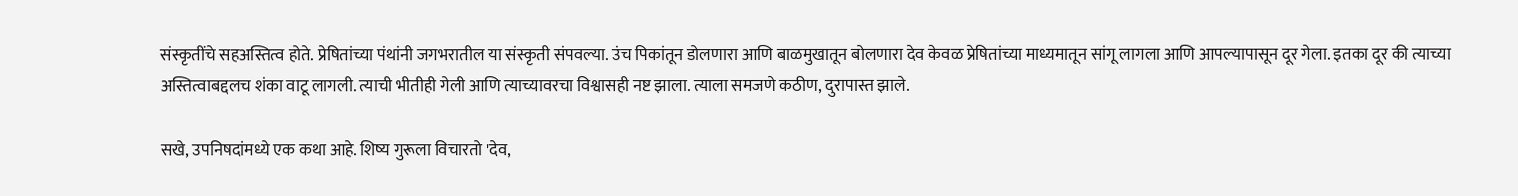संस्कृतींचे सहअस्तित्व होते. प्रेषितांच्या पंथांनी जगभरातील या संस्कृती संपवल्या. उंच पिकांतून डोलणारा आणि बाळमुखातून बोलणारा देव केवळ प्रेषितांच्या माध्यमातून सांगू लागला आणि आपल्यापासून दूर गेला. इतका दूर की त्याच्या अस्तित्वाबद्दलच शंका वाटू लागली. त्याची भीतीही गेली आणि त्याच्यावरचा विश्वासही नष्ट झाला. त्याला समजणे कठीण, दुरापास्त झाले.

सखे, उपनिषदांमध्ये एक कथा आहे. शिष्य गुरूला विचारतो 'देव,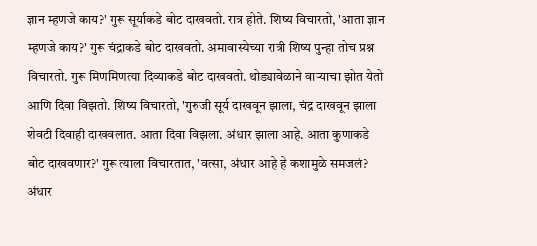ज्ञान म्हणजे काय?' गुरू सूर्याकडे बोट दाखवतो. रात्र होते. शिष्य विचारतो, 'आता ज्ञान म्हणजे काय?' गुरू चंद्राकडे बोट दाखवतो. अमावास्येच्या रात्री शिष्य पुन्हा तोच प्रश्न विचारतो. गुरू मिणमिणत्या दिव्याकडे बोट दाखवतो. थोड्यावेळाने वार्‍याचा झोत येतो आणि दिवा विझतो. शिष्य विचारतो, 'गुरुजी सूर्य दाखवून झाला, चंद्र दाखवून झाला शेवटी दिवाही दाखवलात. आता दिवा विझला. अंधार झाला आहे. आता कुणाकडे बोट दाखवणार?' गुरू त्याला विचारतात, 'वत्सा, अंधार आहे हे कशामुळे समजलं? अंधार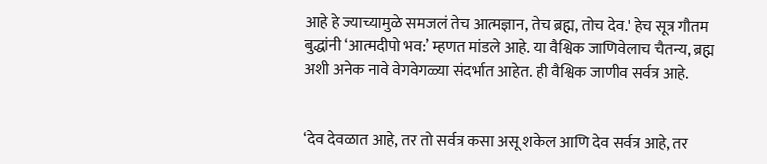आहे हे ज्याच्यामुळे समजलं तेच आत्मज्ञान, तेच ब्रह्म, तोच देव.' हेच सूत्र गौतम बुद्धांनी ‘आत्मदीपो भव:’ म्हणत मांडले आहे. या वैश्विक जाणिवेलाच चैतन्य, ब्रह्म अशी अनेक नावे वेगवेगळ्या संदर्भात आहेत. ही वैश्विक जाणीव सर्वत्र आहे.


‘देव देवळात आहे, तर तो सर्वत्र कसा असू शकेल आणि देव सर्वत्र आहे, तर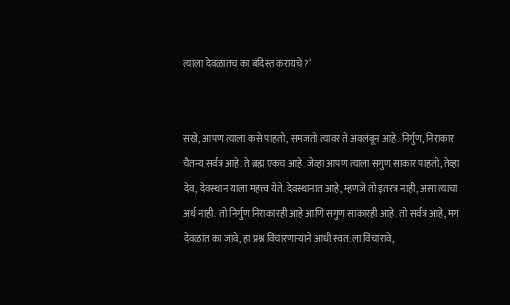त्याला देवळातच का बंदिस्त करायचे?’


सखे, आपण त्याला कसे पाहतो, समजतो त्यावर ते अवलंबून आहे. निर्गुण, निराकार चैतन्य सर्वत्र आहे. ते ब्रह्म एकच आहे. जेव्हा आपण त्याला सगुण साकार पाहतो, तेव्हा देव, देवस्थान याला महत्त्व येते. देवस्थानात आहे, म्हणजे तो इतरत्र नाही, असा त्याचा अर्थ नाही. तो निर्गुण निराकारही आहे आणि सगुण साकारही आहे. तो सर्वत्र आहे, मग देवळात का जावे, हा प्रश्न विचारणार्‍याने आधी स्वत:ला विचारावे,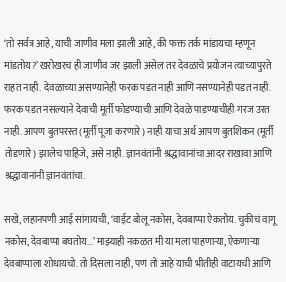‘तो सर्वत्र आहे, याची जाणीव मला झाली आहे, की फक्त तर्क मांडायचा म्हणून मांडतोय?’ खरोखरच ही जाणीव जर झाली असेल तर देवळाचे प्रयोजन त्याच्यापुरते राहत नाही. देवळाच्या असण्यानेही फरक पडत नाही आणि नसण्यानेही पडत नाही. फरक पडत नसल्याने देवाची मूर्ती फोडण्याची आणि देवळे पाडण्याचीही गरज उरत नाही. आपण बुतपरस्त (मूर्ती पूजा करणारे) नाही याचा अर्थ आपण बुतशिकन (मूर्ती तोडणारे) झालेच पाहिजे, असे नाही. ज्ञानवंतांनी श्रद्धावानांचा आदर राखावा आणि श्रद्धावानांनी ज्ञानवंतांचा.

सखे, लहानपणी आई सांगायची, ‘वाईट बोलू नकोस, देवबाप्पा ऐकतोय. चुकीचं वागू नकोस, देवबाप्पा बघतोय...’ माझ्याही नकळत मी या मला पाहणार्‍या, ऐकणार्‍या देवबाप्पाला शोधायचो. तो दिसला नाही, पण तो आहे याची भीतीही वाटायची आणि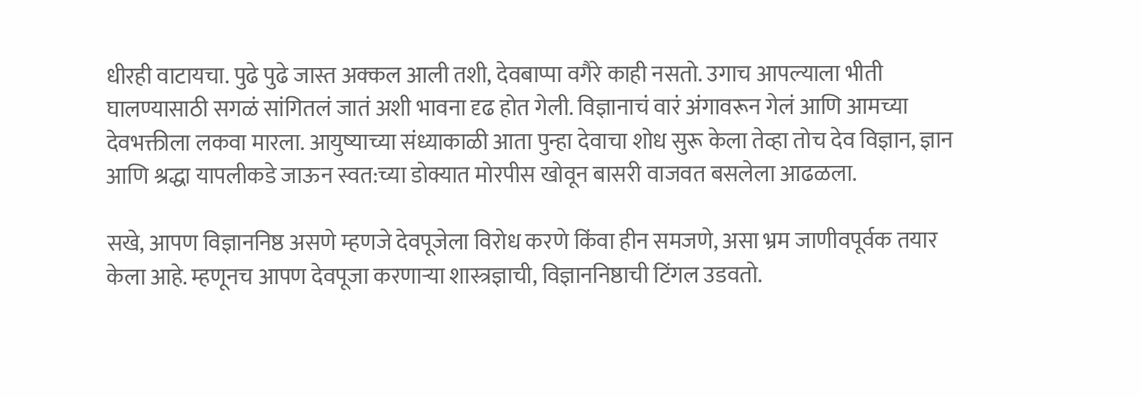धीरही वाटायचा. पुढे पुढे जास्त अक्कल आली तशी, देवबाप्पा वगैरे काही नसतो. उगाच आपल्याला भीती घालण्यासाठी सगळं सांगितलं जातं अशी भावना दृढ होत गेली. विज्ञानाचं वारं अंगावरून गेलं आणि आमच्या देवभक्तीला लकवा मारला. आयुष्याच्या संध्याकाळी आता पुन्हा देवाचा शोध सुरू केला तेव्हा तोच देव विज्ञान, ज्ञान आणि श्रद्धा यापलीकडे जाऊन स्वत:च्या डोक्यात मोरपीस खोवून बासरी वाजवत बसलेला आढळला.

सखे, आपण विज्ञाननिष्ठ असणे म्हणजे देवपूजेला विरोध करणे किंवा हीन समजणे, असा भ्रम जाणीवपूर्वक तयार केला आहे. म्हणूनच आपण देवपूजा करणार्‍या शास्त्रज्ञाची, विज्ञाननिष्ठाची टिंगल उडवतो.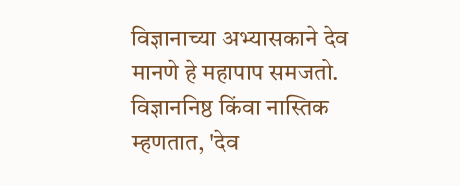विज्ञानाच्या अभ्यासकाने देव मानणे हे महापाप समजतो. विज्ञाननिष्ठ किंवा नास्तिक म्हणतात, 'देव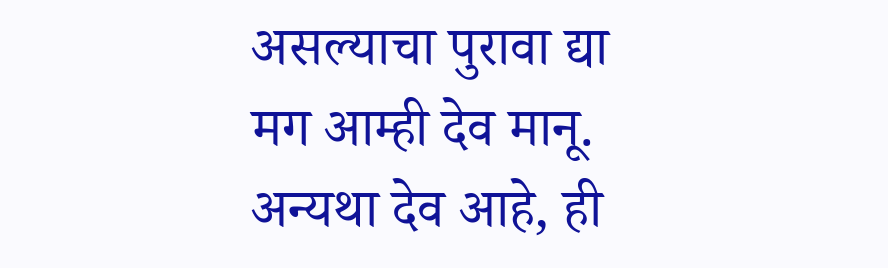असल्याचा पुरावा द्या मग आम्ही देव मानू. अन्यथा देव आहे, ही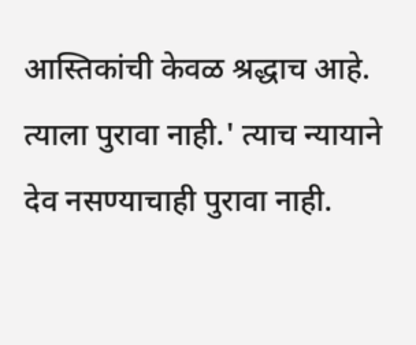आस्तिकांची केवळ श्रद्धाच आहे. त्याला पुरावा नाही.' त्याच न्यायाने देव नसण्याचाही पुरावा नाही.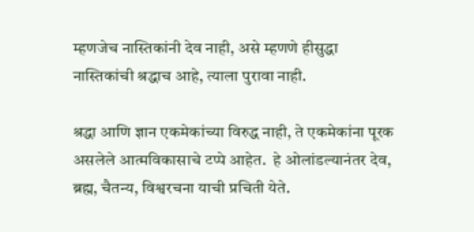म्हणजेच नास्तिकांनी देव नाही, असे म्हणणे हीसुद्धा नास्तिकांची श्रद्धाच आहे, त्याला पुरावा नाही.

श्रद्धा आणि ज्ञान एकमेकांच्या विरुद्ध नाही, ते एकमेकांना पूरक असलेले आत्मविकासाचे टप्पे आहेत.  हे ओलांडल्यानंतर देव, ब्रह्म, चैतन्य, विश्वरचना याची प्रचिती येते.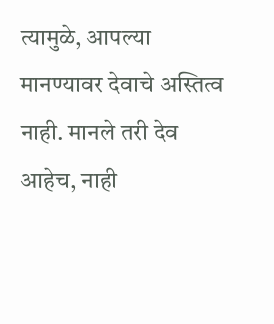त्यामुळे, आपल्या मानण्यावर देवाचे अस्तित्व नाही. मानले तरी देव आहेच, नाही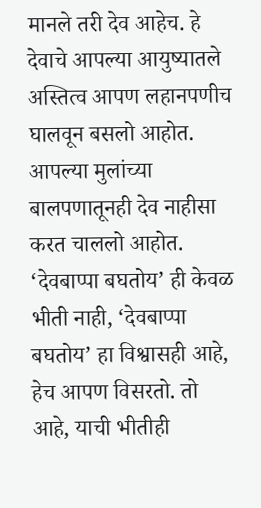मानले तरी देव आहेच. हे देवाचे आपल्या आयुष्यातले अस्तित्व आपण लहानपणीच घालवून बसलो आहोत. आपल्या मुलांच्या बालपणातूनही देव नाहीसा करत चाललो आहोत. ‘देवबाप्पा बघतोय’ ही केवळ भीती नाही, ‘देवबाप्पा बघतोय’ हा विश्वासही आहे, हेच आपण विसरतो. तो आहे, याची भीतीही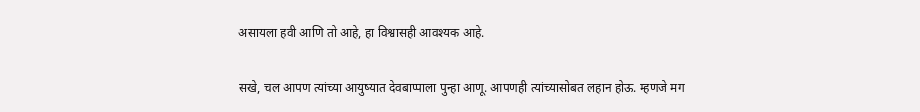असायला हवी आणि तो आहे, हा विश्वासही आवश्यक आहे.

सखे, चल आपण त्यांच्या आयुष्यात देवबाप्पाला पुन्हा आणू. आपणही त्यांच्यासोबत लहान होऊ. म्हणजे मग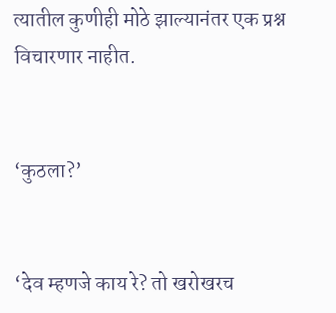त्यातील कुणीही मोठे झाल्यानंतर एक प्रश्न विचारणार नाहीत.


‘कुठला?’


‘देव म्हणजे काय रे? तो खरोखरच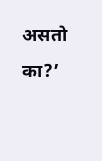असतो का?’